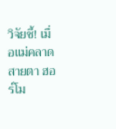วิจัยชี้! เมื่อแม่คลาดสายตา ฮอร์โม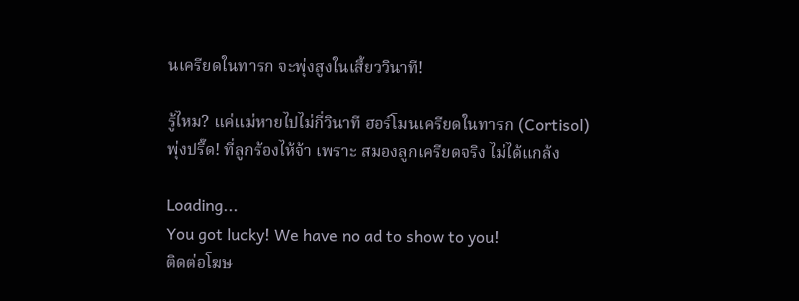นเครียดในทารก จะพุ่งสูงในเสี้ยววินาที!

รู้ไหม? แค่แม่หายไปไม่กี่วินาที ฮอร์โมนเครียดในทารก (Cortisol) พุ่งปรี๊ด! ที่ลูกร้องไห้จ้า เพราะ สมองลูกเครียดจริง ไม่ได้แกล้ง

Loading...
You got lucky! We have no ad to show to you!
ติดต่อโฆษ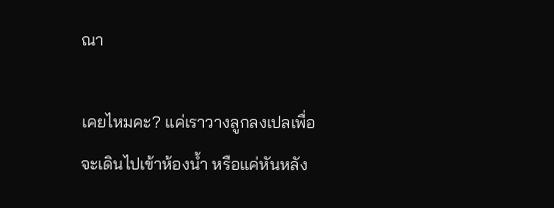ณา

เคยไหมคะ? แค่เราวางลูกลงเปลเพื่อจะเดินไปเข้าห้องน้ำ หรือแค่หันหลัง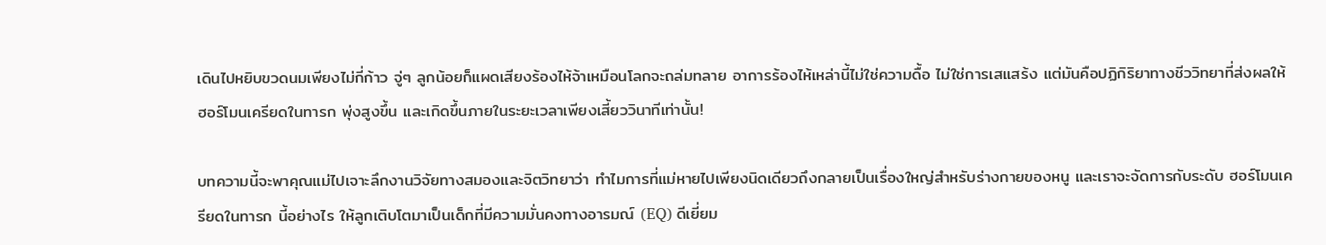เดินไปหยิบขวดนมเพียงไม่กี่ก้าว จู่ๆ ลูกน้อยก็แผดเสียงร้องไห้จ้าเหมือนโลกจะถล่มทลาย อาการร้องไห้เหล่านี้ไม่ใช่ความดื้อ ไม่ใช่การเสแสร้ง แต่มันคือปฏิกิริยาทางชีววิทยาที่ส่งผลให้ ฮอร์โมนเครียดในทารก พุ่งสูงขึ้น และเกิดขึ้นภายในระยะเวลาเพียงเสี้ยววินาทีเท่านั้น!

บทความนี้จะพาคุณแม่ไปเจาะลึกงานวิจัยทางสมองและจิตวิทยาว่า ทำไมการที่แม่หายไปเพียงนิดเดียวถึงกลายเป็นเรื่องใหญ่สำหรับร่างกายของหนู และเราจะจัดการกับระดับ ฮอร์โมนเครียดในทารก นี้อย่างไร ให้ลูกเติบโตมาเป็นเด็กที่มีความมั่นคงทางอารมณ์ (EQ) ดีเยี่ยม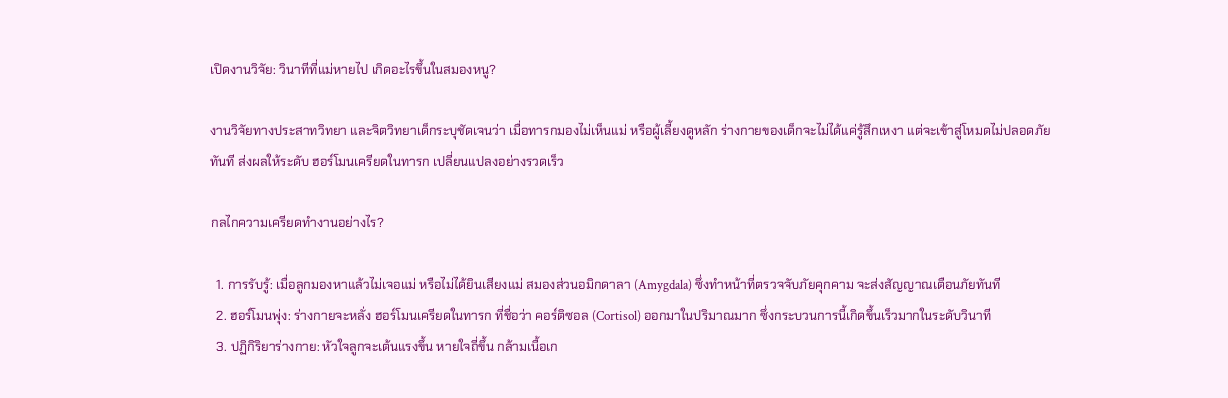เปิดงานวิจัย: วินาทีที่แม่หายไป เกิดอะไรขึ้นในสมองหนู?

งานวิจัยทางประสาทวิทยา และจิตวิทยาเด็กระบุชัดเจนว่า เมื่อทารกมองไม่เห็นแม่ หรือผู้เลี้ยงดูหลัก ร่างกายของเด็กจะไม่ได้แค่รู้สึกเหงา แต่จะเข้าสู่โหมดไม่ปลอดภัยทันที ส่งผลให้ระดับ ฮอร์โมนเครียดในทารก เปลี่ยนแปลงอย่างรวดเร็ว

กลไกความเครียดทำงานอย่างไร?

  1. การรับรู้: เมื่อลูกมองหาแล้วไม่เจอแม่ หรือไม่ได้ยินเสียงแม่ สมองส่วนอมิกดาลา (Amygdala) ซึ่งทำหน้าที่ตรวจจับภัยคุกคาม จะส่งสัญญาณเตือนภัยทันที
  2. ฮอร์โมนพุ่ง: ร่างกายจะหลั่ง ฮอร์โมนเครียดในทารก ที่ชื่อว่า คอร์ติซอล (Cortisol) ออกมาในปริมาณมาก ซึ่งกระบวนการนี้เกิดขึ้นเร็วมากในระดับวินาที
  3. ปฏิกิริยาร่างกาย: หัวใจลูกจะเต้นแรงขึ้น หายใจถี่ขึ้น กล้ามเนื้อเก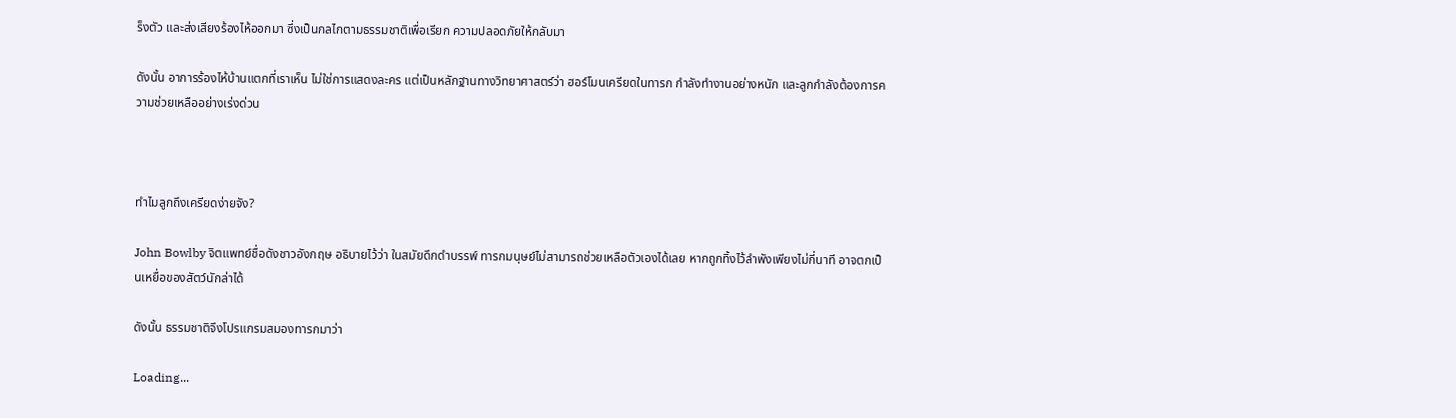ร็งตัว และส่งเสียงร้องไห้ออกมา ซึ่งเป็นกลไกตามธรรมชาติเพื่อเรียก ความปลอดภัยให้กลับมา

ดังนั้น อาการร้องไห้บ้านแตกที่เราเห็น ไม่ใช่การแสดงละคร แต่เป็นหลักฐานทางวิทยาศาสตร์ว่า ฮอร์โมนเครียดในทารก กำลังทำงานอย่างหนัก และลูกกำลังต้องการความช่วยเหลืออย่างเร่งด่วน



ทำไมลูกถึงเครียดง่ายจัง?

John Bowlby จิตแพทย์ชื่อดังชาวอังกฤษ อธิบายไว้ว่า ในสมัยดึกดำบรรพ์ ทารกมนุษย์ไม่สามารถช่วยเหลือตัวเองได้เลย หากถูกทิ้งไว้ลำพังเพียงไม่กี่นาที อาจตกเป็นเหยื่อของสัตว์นักล่าได้

ดังนั้น ธรรมชาติจึงโปรแกรมสมองทารกมาว่า

Loading...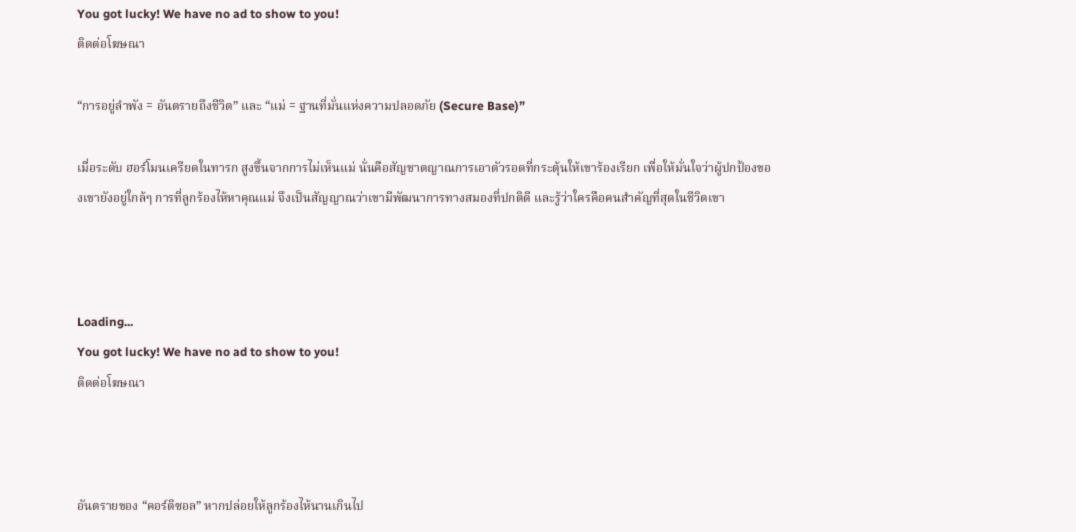You got lucky! We have no ad to show to you!
ติดต่อโฆษณา

“การอยู่ลำพัง = อันตรายถึงชีวิต” และ “แม่ = ฐานที่มั่นแห่งความปลอดภัย (Secure Base)”

เมื่อระดับ ฮอร์โมนเครียดในทารก สูงขึ้นจากการไม่เห็นแม่ นั่นคือสัญชาตญาณการเอาตัวรอดที่กระตุ้นให้เขาร้องเรียก เพื่อให้มั่นใจว่าผู้ปกป้องของเขายังอยู่ใกล้ๆ การที่ลูกร้องไห้หาคุณแม่ จึงเป็นสัญญาณว่าเขามีพัฒนาการทางสมองที่ปกติดี และรู้ว่าใครคือคนสำคัญที่สุดในชีวิตเขา



Loading...
You got lucky! We have no ad to show to you!
ติดต่อโฆษณา



อันตรายของ “คอร์ติซอล” หากปล่อยให้ลูกร้องไห้นานเกินไป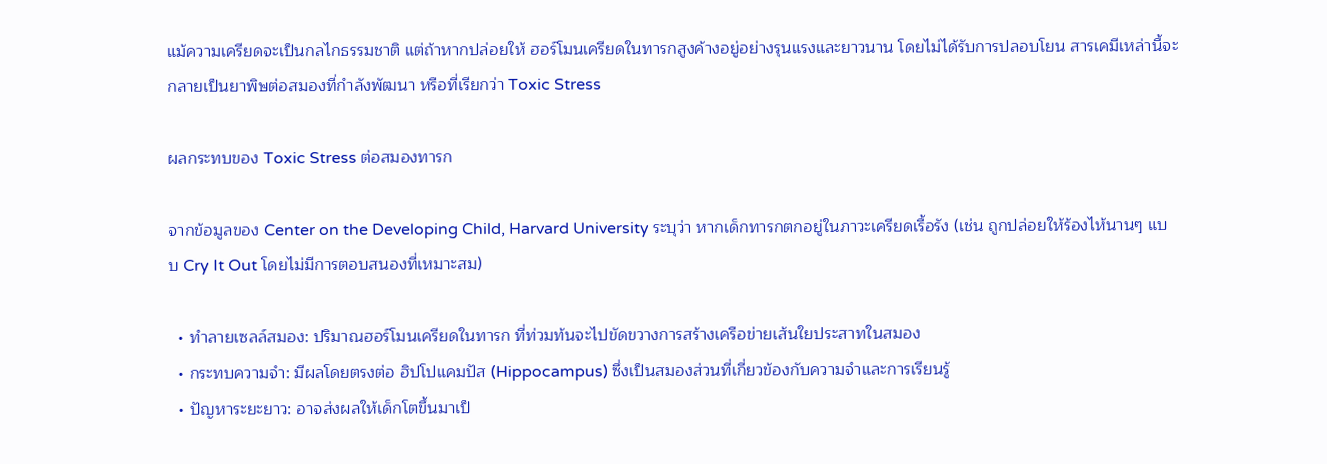แม้ความเครียดจะเป็นกลไกธรรมชาติ แต่ถ้าหากปล่อยให้ ฮอร์โมนเครียดในทารกสูงค้างอยู่อย่างรุนแรงและยาวนาน โดยไม่ได้รับการปลอบโยน สารเคมีเหล่านี้จะกลายเป็นยาพิษต่อสมองที่กำลังพัฒนา หรือที่เรียกว่า Toxic Stress

ผลกระทบของ Toxic Stress ต่อสมองทารก

จากข้อมูลของ Center on the Developing Child, Harvard University ระบุว่า หากเด็กทารกตกอยู่ในภาวะเครียดเรื้อรัง (เช่น ถูกปล่อยให้ร้องไห้นานๆ แบบ Cry It Out โดยไม่มีการตอบสนองที่เหมาะสม)

  • ทำลายเซลล์สมอง: ปริมาณฮอร์โมนเครียดในทารก ที่ท่วมท้นจะไปขัดขวางการสร้างเครือข่ายเส้นใยประสาทในสมอง
  • กระทบความจำ: มีผลโดยตรงต่อ ฮิปโปแคมปัส (Hippocampus) ซึ่งเป็นสมองส่วนที่เกี่ยวข้องกับความจำและการเรียนรู้
  • ปัญหาระยะยาว: อาจส่งผลให้เด็กโตขึ้นมาเป็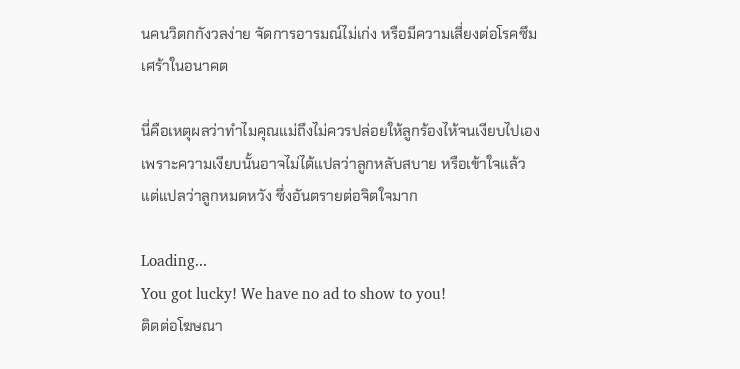นคนวิตกกังวลง่าย จัดการอารมณ์ไม่เก่ง หรือมีความเสี่ยงต่อโรคซึมเศร้าในอนาคต

นี่คือเหตุผลว่าทำไมคุณแม่ถึงไม่ควรปล่อยให้ลูกร้องไห้จนเงียบไปเอง เพราะความเงียบนั้นอาจไม่ได้แปลว่าลูกหลับสบาย หรือเข้าใจแล้ว แต่แปลว่าลูกหมดหวัง ซึ่งอันตรายต่อจิตใจมาก

Loading...
You got lucky! We have no ad to show to you!
ติดต่อโฆษณา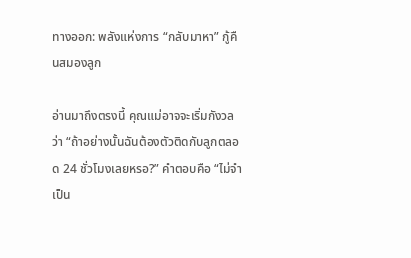ทางออก: พลังแห่งการ “กลับมาหา” กู้คืนสมองลูก

อ่านมาถึงตรงนี้ คุณแม่อาจจะเริ่มกังวลว่า “ถ้าอย่างนั้นฉันต้องตัวติดกับลูกตลอด 24 ชั่วโมงเลยหรอ?” คำตอบคือ “ไม่จำเป็น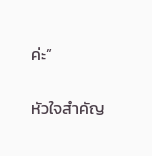ค่ะ”

หัวใจสำคัญ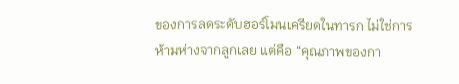ของการลดระดับฮอร์โมนเครียดในทารก ไม่ใช่การห้ามห่างจากลูกเลย แต่คือ “คุณภาพของกา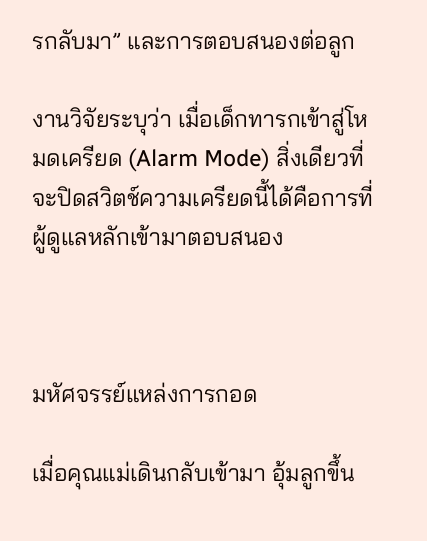รกลับมา” และการตอบสนองต่อลูก

งานวิจัยระบุว่า เมื่อเด็กทารกเข้าสู่โหมดเครียด (Alarm Mode) สิ่งเดียวที่จะปิดสวิตช์ความเครียดนี้ได้คือการที่ผู้ดูแลหลักเข้ามาตอบสนอง



มหัศจรรย์แหล่งการกอด

เมื่อคุณแม่เดินกลับเข้ามา อุ้มลูกขึ้น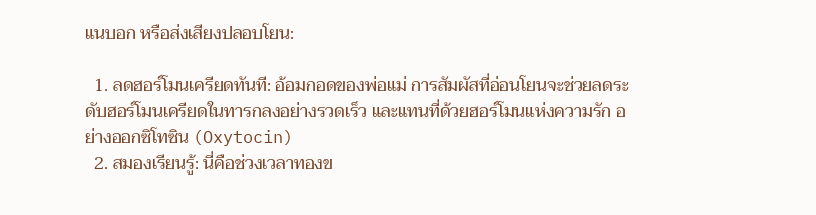แนบอก หรือส่งเสียงปลอบโยน:

  1. ลดฮอร์โมนเครียดทันที: อ้อมกอดของพ่อแม่ การสัมผัสที่อ่อนโยนจะช่วยลดระดับฮอร์โมนเครียดในทารกลงอย่างรวดเร็ว และแทนที่ด้วยฮอร์โมนแห่งความรัก อย่างออกซิโทซิน (Oxytocin)
  2. สมองเรียนรู้: นี่คือช่วงเวลาทองข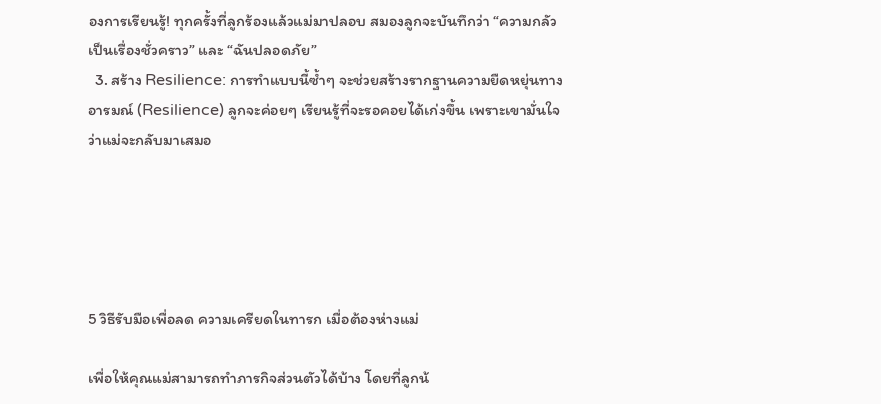องการเรียนรู้! ทุกครั้งที่ลูกร้องแล้วแม่มาปลอบ สมองลูกจะบันทึกว่า “ความกลัวเป็นเรื่องชั่วคราว” และ “ฉันปลอดภัย”
  3. สร้าง Resilience: การทำแบบนี้ซ้ำๆ จะช่วยสร้างรากฐานความยืดหยุ่นทางอารมณ์ (Resilience) ลูกจะค่อยๆ เรียนรู้ที่จะรอคอยได้เก่งขึ้น เพราะเขามั่นใจว่าแม่จะกลับมาเสมอ





5 วิธีรับมือเพื่อลด ความเครียดในทารก เมื่อต้องห่างแม่

เพื่อให้คุณแม่สามารถทำภารกิจส่วนตัวได้บ้าง โดยที่ลูกน้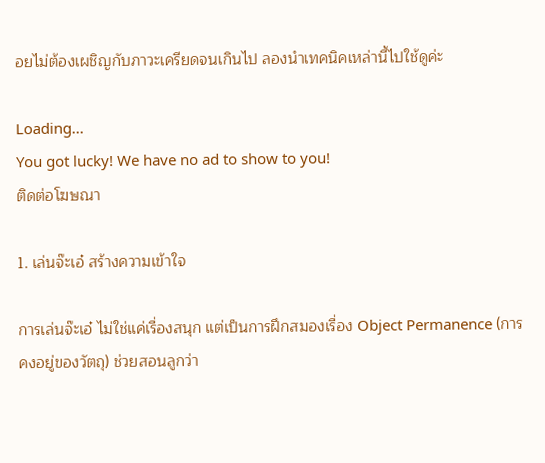อยไม่ต้องเผชิญกับภาวะเครียดจนเกินไป ลองนำเทคนิคเหล่านี้ไปใช้ดูค่ะ

Loading...
You got lucky! We have no ad to show to you!
ติดต่อโฆษณา

1. เล่นจ๊ะเอ๋ สร้างความเข้าใจ

การเล่นจ๊ะเอ๋ ไม่ใช่แค่เรื่องสนุก แต่เป็นการฝึกสมองเรื่อง Object Permanence (การคงอยู่ของวัตถุ) ช่วยสอนลูกว่า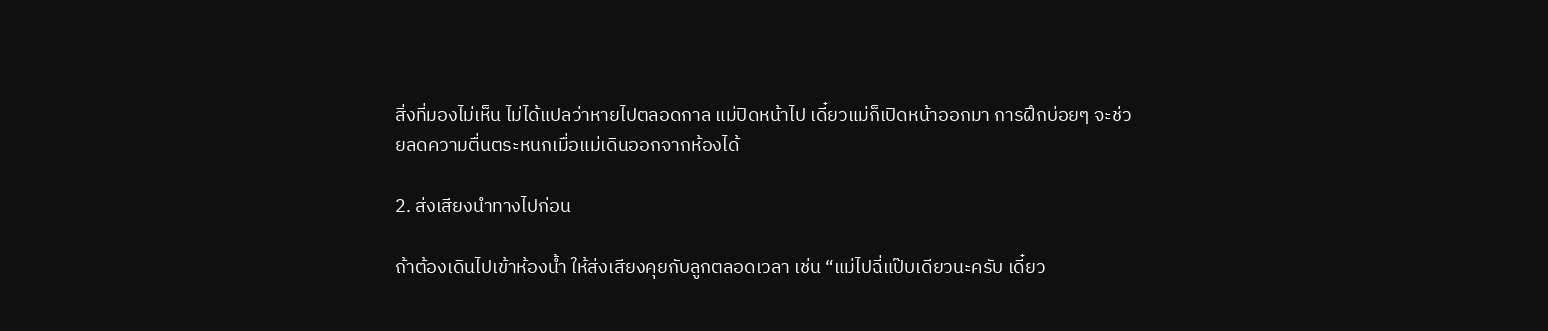สิ่งที่มองไม่เห็น ไม่ได้แปลว่าหายไปตลอดกาล แม่ปิดหน้าไป เดี๋ยวแม่ก็เปิดหน้าออกมา การฝึกบ่อยๆ จะช่วยลดความตื่นตระหนกเมื่อแม่เดินออกจากห้องได้

2. ส่งเสียงนำทางไปก่อน

ถ้าต้องเดินไปเข้าห้องน้ำ ให้ส่งเสียงคุยกับลูกตลอดเวลา เช่น “แม่ไปฉี่แป๊บเดียวนะครับ เดี๋ยว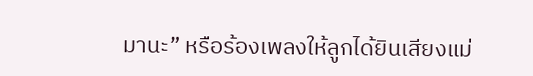มานะ” หรือร้องเพลงให้ลูกได้ยินเสียงแม่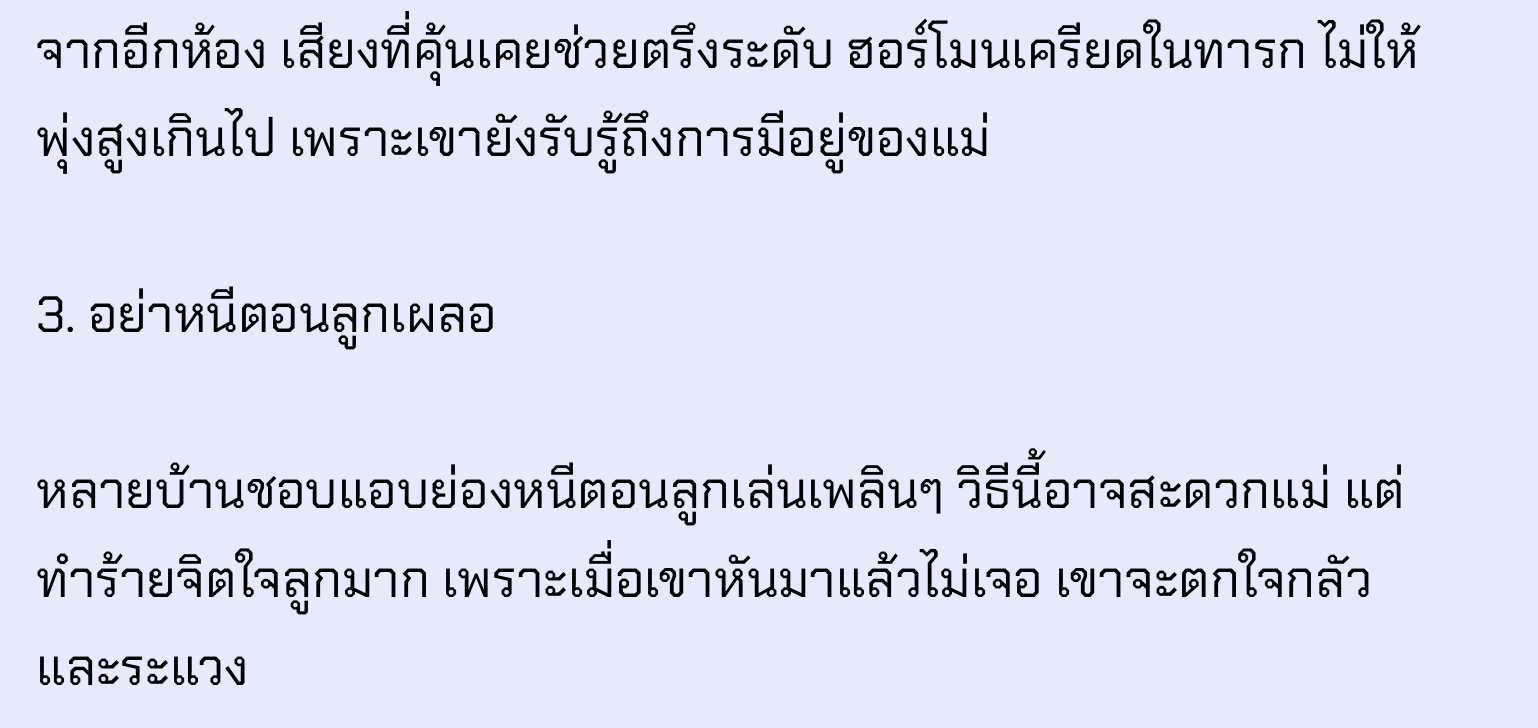จากอีกห้อง เสียงที่คุ้นเคยช่วยตรึงระดับ ฮอร์โมนเครียดในทารก ไม่ให้พุ่งสูงเกินไป เพราะเขายังรับรู้ถึงการมีอยู่ของแม่

3. อย่าหนีตอนลูกเผลอ

หลายบ้านชอบแอบย่องหนีตอนลูกเล่นเพลินๆ วิธีนี้อาจสะดวกแม่ แต่ทำร้ายจิตใจลูกมาก เพราะเมื่อเขาหันมาแล้วไม่เจอ เขาจะตกใจกลัว และระแวง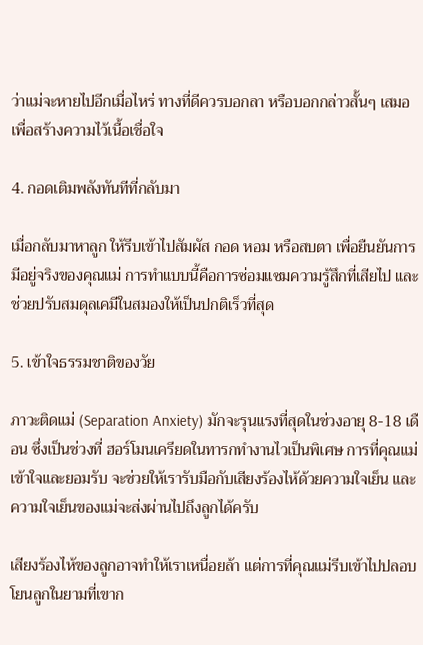ว่าแม่จะหายไปอีกเมื่อไหร่ ทางที่ดีควรบอกลา หรือบอกกล่าวสั้นๆ เสมอ เพื่อสร้างความไว้เนื้อเชื่อใจ

4. กอดเติมพลังทันทีที่กลับมา

เมื่อกลับมาหาลูก ให้รีบเข้าไปสัมผัส กอด หอม หรือสบตา เพื่อยืนยันการมีอยู่จริงของคุณแม่ การทำแบบนี้คือการซ่อมแซมความรู้สึกที่เสียไป และช่วยปรับสมดุลเคมีในสมองให้เป็นปกติเร็วที่สุด

5. เข้าใจธรรมชาติของวัย

ภาวะติดแม่ (Separation Anxiety) มักจะรุนแรงที่สุดในช่วงอายุ 8-18 เดือน ซึ่งเป็นช่วงที่ ฮอร์โมนเครียดในทารกทำงานไวเป็นพิเศษ การที่คุณแม่เข้าใจและยอมรับ จะช่วยให้เรารับมือกับเสียงร้องไห้ด้วยความใจเย็น และความใจเย็นของแม่จะส่งผ่านไปถึงลูกได้ครับ

เสียงร้องไห้ของลูกอาจทำให้เราเหนื่อยล้า แต่การที่คุณแม่รีบเข้าไปปลอบโยนลูกในยามที่เขาก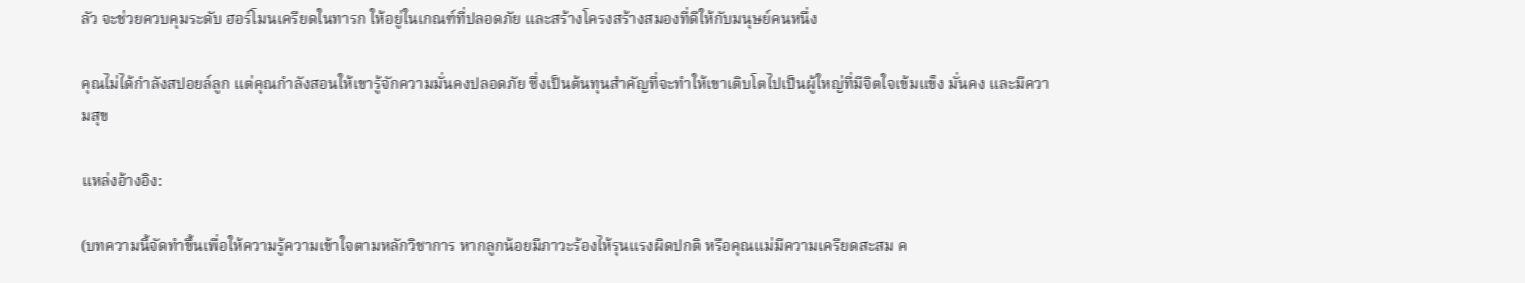ลัว จะช่วยควบคุมระดับ ฮอร์โมนเครียดในทารก ให้อยู่ในเกณฑ์ที่ปลอดภัย และสร้างโครงสร้างสมองที่ดีให้กับมนุษย์คนหนึ่ง

คุณไม่ได้กำลังสปอยล์ลูก แต่คุณกำลังสอนให้เขารู้จักความมั่นคงปลอดภัย ซึ่งเป็นต้นทุนสำคัญที่จะทำให้เขาเติบโตไปเป็นผู้ใหญ่ที่มีจิตใจเข้มแข็ง มั่นคง และมีความสุข

แหล่งอ้างอิง:

(บทความนี้จัดทำขึ้นเพื่อให้ความรู้ความเข้าใจตามหลักวิชาการ หากลูกน้อยมีภาวะร้องไห้รุนแรงผิดปกติ หรือคุณแม่มีความเครียดสะสม ค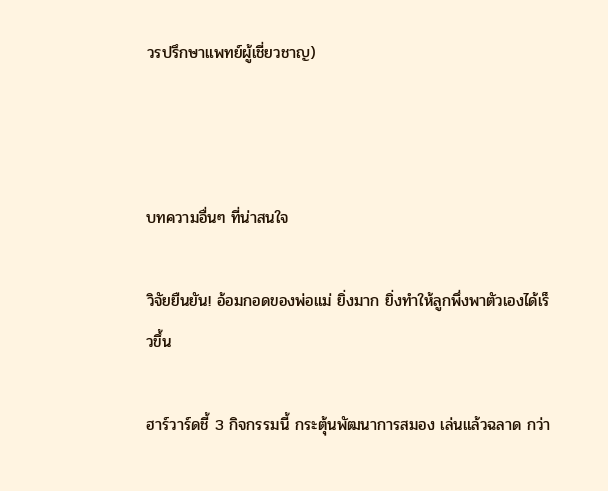วรปรึกษาแพทย์ผู้เชี่ยวชาญ)



บทความอื่นๆ ที่น่าสนใจ

วิจัยยืนยัน! อ้อมกอดของพ่อแม่ ยิ่งมาก ยิ่งทำให้ลูกพึ่งพาตัวเองได้เร็วขึ้น

ฮาร์วาร์ดชี้ 3 กิจกรรมนี้ กระตุ้นพัฒนาการสมอง เล่นแล้วฉลาด กว่า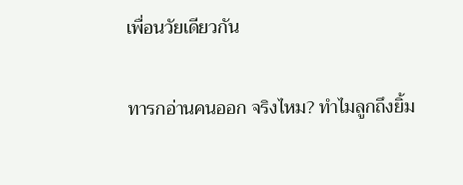เพื่อนวัยเดียวกัน

ทารกอ่านคนออก จริงไหม? ทำไมลูกถึงยิ้ม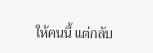ให้คนนี้ แต่กลับ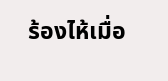ร้องไห้เมื่อ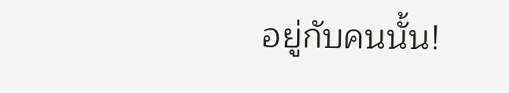อยู่กับคนนั้น!